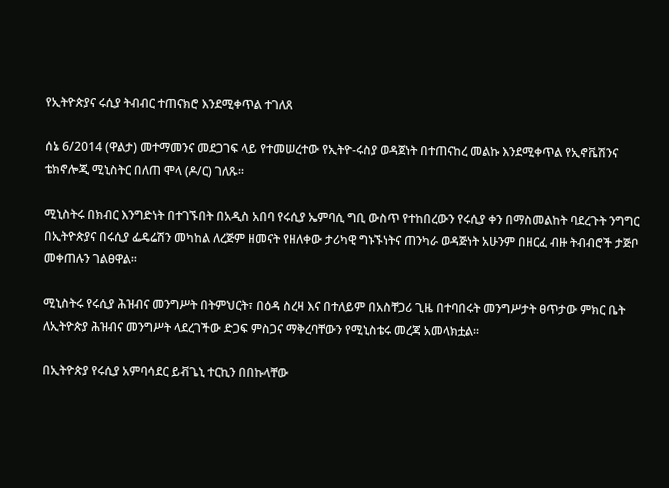የኢትዮጵያና ሩሲያ ትብብር ተጠናክሮ እንደሚቀጥል ተገለጸ

ሰኔ 6/2014 (ዋልታ) መተማመንና መደጋገፍ ላይ የተመሠረተው የኢትዮ-ሩስያ ወዳጀነት በተጠናከረ መልኩ እንደሚቀጥል የኢኖቬሽንና ቴክኖሎጂ ሚኒስትር በለጠ ሞላ (ዶ/ር) ገለጹ፡፡

ሚኒስትሩ በክብር እንግድነት በተገኙበት በአዲስ አበባ የሩሲያ ኤምባሲ ግቢ ውስጥ የተከበረውን የሩሲያ ቀን በማስመልከት ባደረጉት ንግግር በኢትዮጵያና በሩሲያ ፌዴሬሽን መካከል ለረጅም ዘመናት የዘለቀው ታሪካዊ ግኑኙነትና ጠንካራ ወዳጅነት አሁንም በዘርፈ ብዙ ትብብሮች ታጅቦ መቀጠሉን ገልፀዋል፡፡

ሚኒስትሩ የሩሲያ ሕዝብና መንግሥት በትምህርት፣ በዕዳ ስረዛ እና በተለይም በአስቸጋሪ ጊዜ በተባበሩት መንግሥታት ፀጥታው ምክር ቤት ለኢትዮጵያ ሕዝብና መንግሥት ላደረገችው ድጋፍ ምስጋና ማቅረባቸውን የሚኒስቴሩ መረጃ አመላክቷል፡፡

በኢትዮጵያ የሩሲያ አምባሳደር ይቭጌኒ ተርኪን በበኩላቸው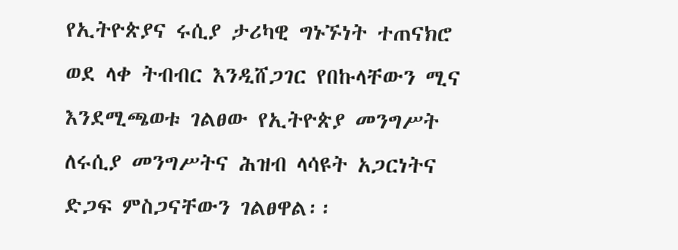የኢትዮጵያና ሩሲያ ታሪካዊ ግኑኙነት ተጠናክሮ ወደ ላቀ ትብብር እንዲሸጋገር የበኩላቸውን ሚና እንደሚጫወቱ ገልፀው የኢትዮጵያ መንግሥት ለሩሲያ መንግሥትና ሕዝብ ላሳዩት አጋርነትና ድጋፍ ምስጋናቸውን ገልፀዋል፡፡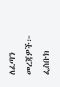ለፈጣን መረጃዎች፦
ፌስቡክ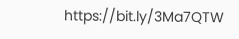https://bit.ly/3Ma7QTW